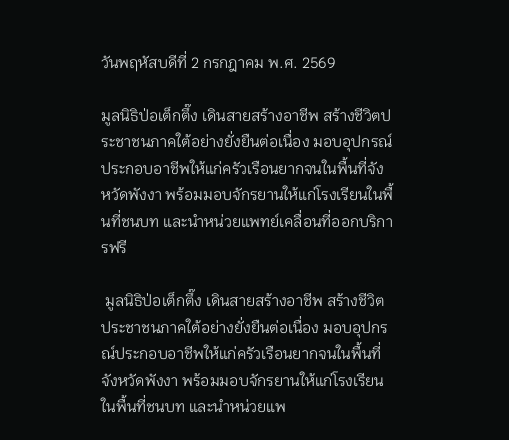วันพฤหัสบดีที่ 2 กรกฎาคม พ.ศ. 2569

มูลนิธิป่อเต็กตึ๊ง เดินสายสร้างอาชีพ สร้างชีวิตประชาชนภาคใต้อย่างยั่งยืนต่อเนื่อง มอบอุปกรณ์ประกอบอาชีพให้แก่ครัวเรือนยากจนในพื้นที่จังหวัดพังงา พร้อมมอบจักรยานให้แก่โรงเรียนในพื้นที่ชนบท และนำหน่วยแพทย์เคลื่อนที่ออกบริการฟรี

 มูลนิธิป่อเต็กตึ๊ง เดินสายสร้างอาชีพ สร้างชีวิตประชาชนภาคใต้อย่างยั่งยืนต่อเนื่อง มอบอุปกรณ์ประกอบอาชีพให้แก่ครัวเรือนยากจนในพื้นที่จังหวัดพังงา พร้อมมอบจักรยานให้แก่โรงเรียนในพื้นที่ชนบท และนำหน่วยแพ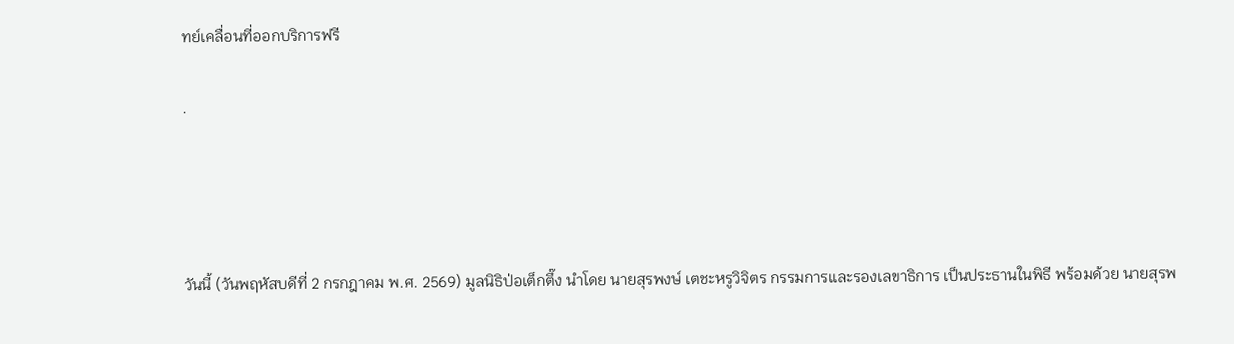ทย์เคลื่อนที่ออกบริการฟรี

.




วันนี้ (วันพฤหัสบดีที่ 2 กรกฎาคม พ.ศ. 2569) มูลนิธิป่อเต็กตึ๊ง นำโดย นายสุรพงษ์ เตชะหรูวิจิตร กรรมการและรองเลขาธิการ เป็นประธานในพิธี พร้อมด้วย นายสุรพ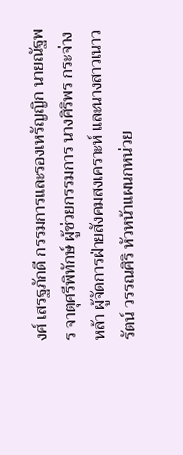งศ์ เสรฐภักดี กรรมการและรองเหรัญญิก นายณัฐพร จาตุศรีพิทักษ์ ผู้ช่วยกรรมการ นางศิริพร กระจ่างหล้า ผู้จัดการฝ่ายสังคมสงเคราะห์ และนางสาวเนาวรัตน์ วรรณศิริ หัวหน้าแผนกหน่วย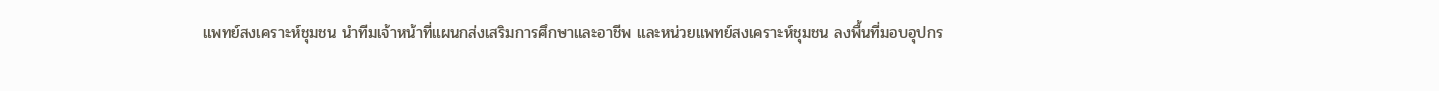แพทย์สงเคราะห์ชุมชน นำทีมเจ้าหน้าที่แผนกส่งเสริมการศึกษาและอาชีพ และหน่วยแพทย์สงเคราะห์ชุมชน ลงพื้นที่มอบอุปกร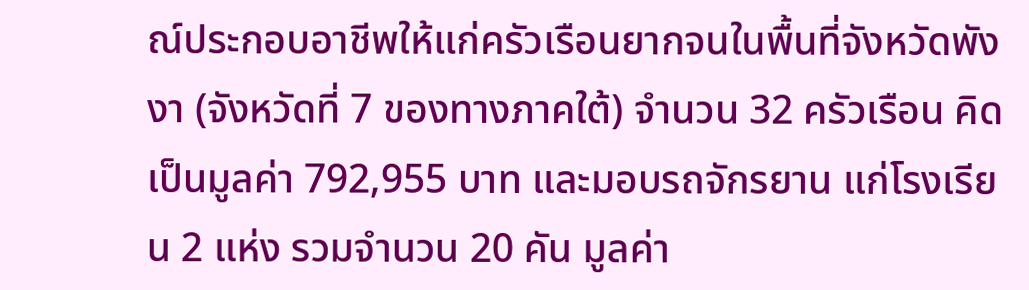ณ์ประกอบอาชีพให้แก่ครัวเรือนยากจนในพื้นที่จังหวัดพังงา (จังหวัดที่ 7 ของทางภาคใต้) จำนวน 32 ครัวเรือน คิดเป็นมูลค่า 792,955 บาท และมอบรถจักรยาน แก่โรงเรียน 2 แห่ง รวมจำนวน 20 คัน มูลค่า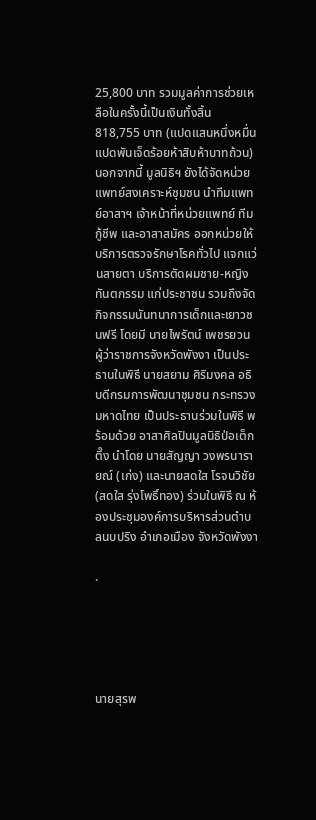25,800 บาท รวมมูลค่าการช่วยเหลือในครั้งนี้เป็นเงินทั้งสิ้น 818,755 บาท (แปดแสนหนึ่งหมื่นแปดพันเจ็ดร้อยห้าสิบห้าบาทถ้วน) นอกจากนี้ มูลนิธิฯ ยังได้จัดหน่วยแพทย์สงเคราะห์ชุมชน นำทีมแพทย์อาสาฯ เจ้าหน้าที่หน่วยแพทย์ ทีมกู้ชีพ และอาสาสมัคร ออกหน่วยให้บริการตรวจรักษาโรคทั่วไป แจกแว่นสายตา บริการตัดผมชาย-หญิง ทันตกรรม แก่ประชาชน รวมถึงจัดกิจกรรมนันทนาการเด็กและเยาวชนฟรี โดยมี นายไพรัตน์ เพชรยวน ผู้ว่าราชการจังหวัดพังงา เป็นประธานในพิธี นายสยาม ศิริมงคล อธิบดีกรมการพัฒนาชุมชน กระทรวงมหาดไทย เป็นประธานร่วมในพิธี พร้อมด้วย อาสาศิลปินมูลนิธิป่อเต็กตึ๊ง นำโดย นายสัญญา วงพรนารายณ์ (เก่ง) และนายสดใส โรจนวิชัย (สดใส รุ่งโพธิ์ทอง) ร่วมในพิธี ณ ห้องประชุมองค์การบริหารส่วนตำบลนบปริง อำเภอเมือง จังหวัดพังงา

.





นายสุรพ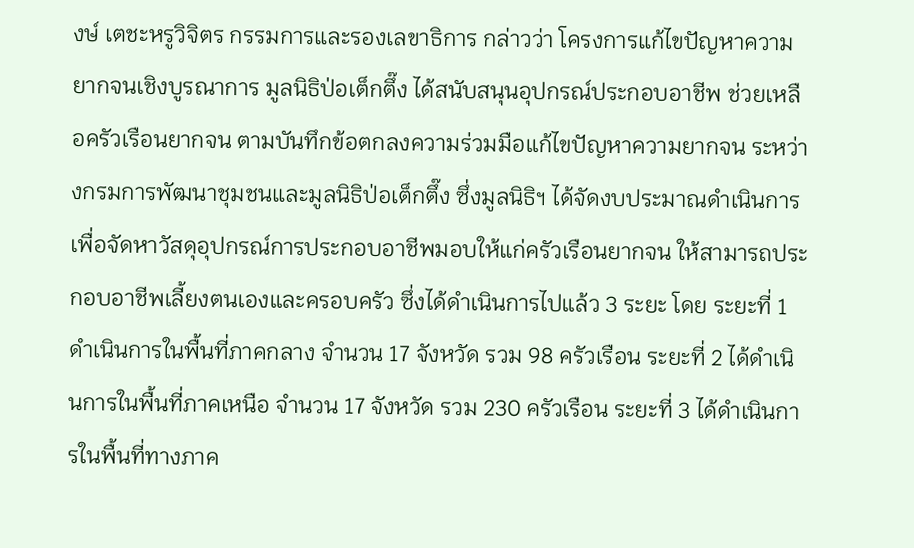งษ์ เตชะหรูวิจิตร กรรมการและรองเลขาธิการ กล่าวว่า โครงการแก้ไขปัญหาความยากจนเชิงบูรณาการ มูลนิธิป่อเต็กตึ๊ง ได้สนับสนุนอุปกรณ์ประกอบอาชีพ ช่วยเหลือครัวเรือนยากจน ตามบันทึกข้อตกลงความร่วมมือแก้ไขปัญหาความยากจน ระหว่างกรมการพัฒนาชุมชนและมูลนิธิป่อเต็กตึ๊ง ซึ่งมูลนิธิฯ ได้จัดงบประมาณดำเนินการเพื่อจัดหาวัสดุอุปกรณ์การประกอบอาชีพมอบให้แก่ครัวเรือนยากจน ให้สามารถประกอบอาชีพเลี้ยงตนเองและครอบครัว ซึ่งได้ดำเนินการไปแล้ว 3 ระยะ โดย ระยะที่ 1 ดำเนินการในพื้นที่ภาคกลาง จำนวน 17 จังหวัด รวม 98 ครัวเรือน ระยะที่ 2 ได้ดำเนินการในพื้นที่ภาคเหนือ จำนวน 17 จังหวัด รวม 230 ครัวเรือน ระยะที่ 3 ได้ดำเนินการในพื้นที่ทางภาค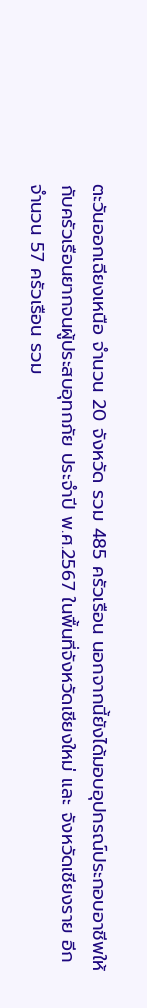ตะวันออกเฉียงเหนือ จำนวน 20 จังหวัด รวม 485 ครัวเรือน นอกจากนี้ยังได้มอบอุปกรณ์ประกอบอาชีพให้กับครัวเรือนยากจนผู้ประสบอุทกภัย ประจำปี พ.ศ.2567 ในพื้นที่จังหวัดเชียงใหม่ และ จังหวัดเชียงราย อีกจำนวน 57 ครัวเรือน รวม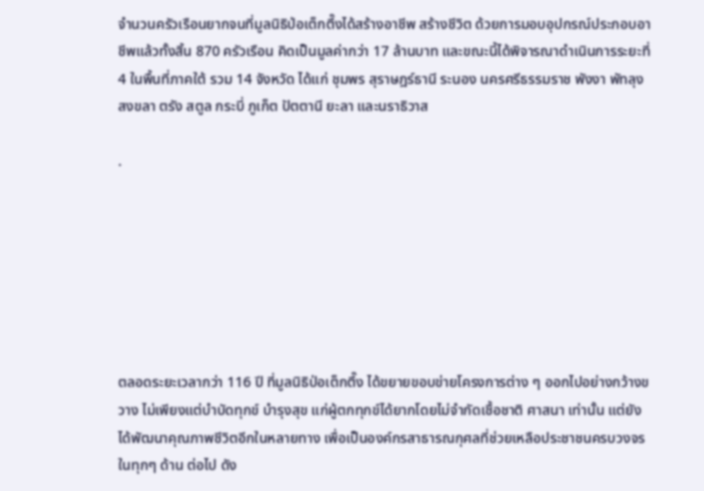จำนวนครัวเรือนยากจนที่มูลนิธิป่อเต็กตึ๊งได้สร้างอาชีพ สร้างชีวิต ด้วยการมอบอุปกรณ์ประกอบอาชีพแล้วทั้งสิ้น 870 ครัวเรือน คิดเป็นมูลค่ากว่า 17 ล้านบาท และขณะนี้ได้พิจารณาดำเนินการระยะที่ 4 ในพื้นที่ภาคใต้ รวม 14 จังหวัด ได้แก่ ชุมพร สุราษฎร์ธานี ระนอง นครศรีธรรมราช พังงา พัทลุง สงขลา ตรัง สตูล กระบี่ ภูเก็ต ปัตตานี ยะลา และนราธิวาส

.







ตลอดระยะเวลากว่า 116 ปี ที่มูลนิธิป่อเต็กตึ๊ง ได้ขยายขอบข่ายโครงการต่าง ๆ ออกไปอย่างกว้างขวาง ไม่เพียงแต่บำบัดทุกข์ บำรุงสุข แก่ผู้ตกทุกข์ได้ยากโดยไม่จำกัดเชื้อชาติ ศาสนา เท่านั้น แต่ยังได้พัฒนาคุณภาพชีวิตอีกในหลายทาง เพื่อเป็นองค์กรสาธารณกุศลที่ช่วยเหลือประชาชนครบวงจรในทุกๆ ด้าน ต่อไป ดัง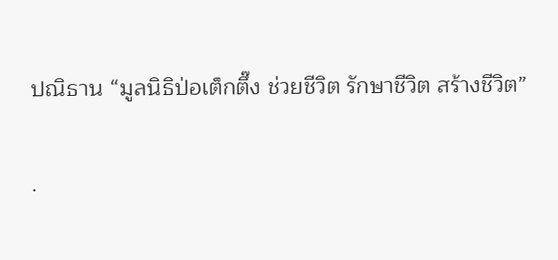ปณิธาน “มูลนิธิป่อเต็กตึ๊ง ช่วยชีวิต รักษาชีวิต สร้างชีวิต”

.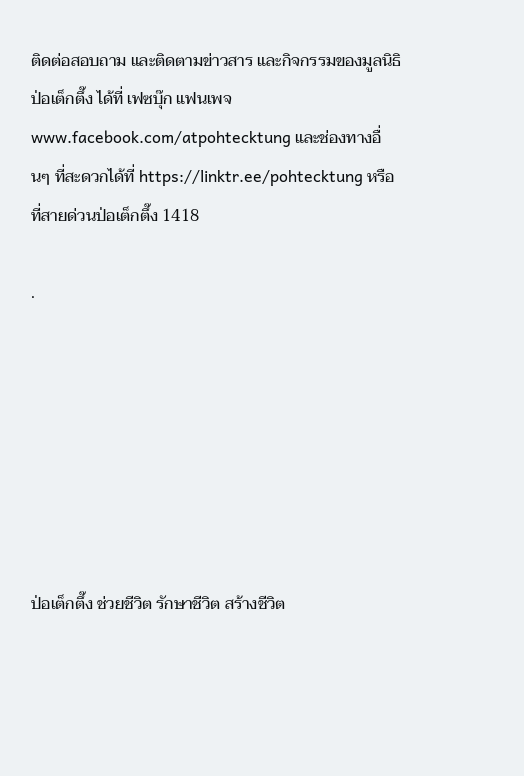ติดต่อสอบถาม และติดตามข่าวสาร และกิจกรรมของมูลนิธิป่อเต็กตึ๊ง ได้ที่ เฟซบุ๊ก แฟนเพจ www.facebook.com/atpohtecktung และช่องทางอื่นๆ ที่สะดวกได้ที่ https://linktr.ee/pohtecktung หรือที่สายด่วนป่อเต็กตึ๊ง 1418

.







ป่อเต็กตึ๊ง ช่วยชีวิต รักษาชีวิต สร้างชีวิต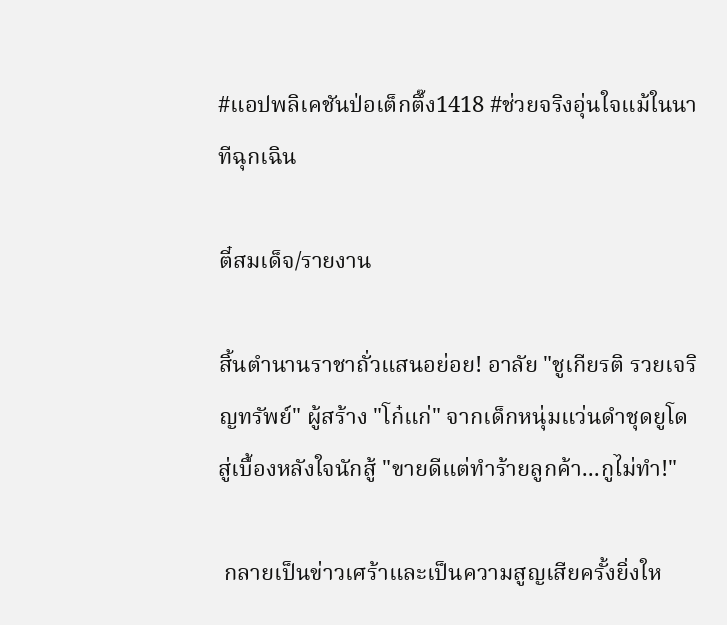#แอปพลิเคชันป่อเต็กตึ๊ง1418 #ช่วยจริงอุ่นใจแม้ในนาทีฉุกเฉิน

ตี๋สมเด็จ/รายงาน

สิ้นตำนานราชาถั่วแสนอย่อย! อาลัย "ชูเกียรติ รวยเจริญทรัพย์" ผู้สร้าง "โก๋แก่" จากเด็กหนุ่มแว่นดำชุดยูโด สู่เบื้องหลังใจนักสู้ "ขายดีแต่ทำร้ายลูกค้า...กูไม่ทำ!"

 กลายเป็นข่าวเศร้าและเป็นความสูญเสียครั้งยิ่งให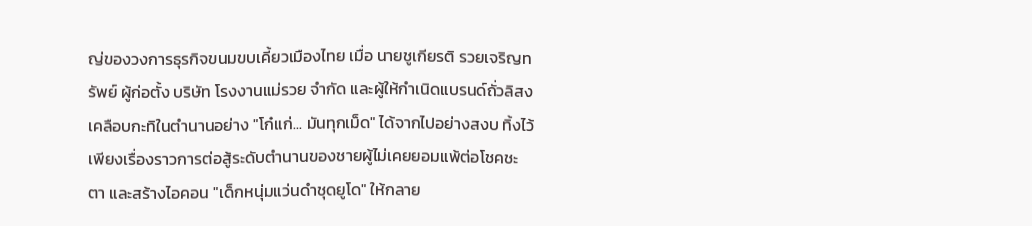ญ่ของวงการธุรกิจขนมขบเคี้ยวเมืองไทย เมื่อ นายชูเกียรติ รวยเจริญทรัพย์ ผู้ก่อตั้ง บริษัท โรงงานแม่รวย จำกัด และผู้ให้กำเนิดแบรนด์ถั่วลิสงเคลือบกะทิในตำนานอย่าง "โก๋แก่... มันทุกเม็ด" ได้จากไปอย่างสงบ ทิ้งไว้เพียงเรื่องราวการต่อสู้ระดับตำนานของชายผู้ไม่เคยยอมแพ้ต่อโชคชะตา และสร้างไอคอน "เด็กหนุ่มแว่นดำชุดยูโด" ให้กลาย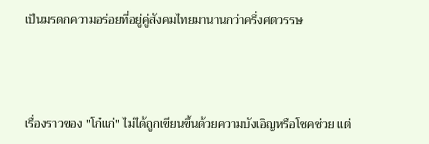เป็นมรดกความอร่อยที่อยู่คู่สังคมไทยมานานกว่าครึ่งศตวรรษ



เรื่องราวของ "โก๋แก่" ไม่ได้ถูกเขียนขึ้นด้วยความบังเอิญหรือโชคช่วย แต่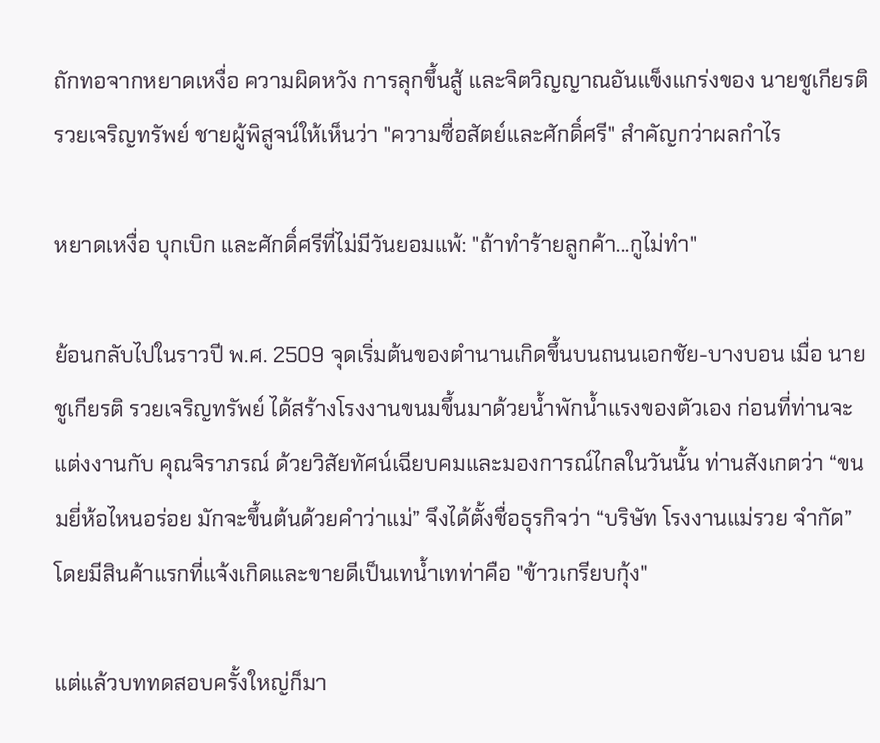ถักทอจากหยาดเหงื่อ ความผิดหวัง การลุกขึ้นสู้ และจิตวิญญาณอันแข็งแกร่งของ นายชูเกียรติ รวยเจริญทรัพย์ ชายผู้พิสูจน์ให้เห็นว่า "ความซื่อสัตย์และศักดิ์ศรี" สำคัญกว่าผลกำไร

หยาดเหงื่อ บุกเบิก และศักดิ์ศรีที่ไม่มีวันยอมแพ้: "ถ้าทำร้ายลูกค้า...กูไม่ทำ"

ย้อนกลับไปในราวปี พ.ศ. 2509 จุดเริ่มต้นของตำนานเกิดขึ้นบนถนนเอกชัย-บางบอน เมื่อ นายชูเกียรติ รวยเจริญทรัพย์ ได้สร้างโรงงานขนมขึ้นมาด้วยน้ำพักน้ำแรงของตัวเอง ก่อนที่ท่านจะแต่งงานกับ คุณจิราภรณ์ ด้วยวิสัยทัศน์เฉียบคมและมองการณ์ไกลในวันนั้น ท่านสังเกตว่า “ขนมยี่ห้อไหนอร่อย มักจะขึ้นต้นด้วยคำว่าแม่” จึงได้ตั้งชื่อธุรกิจว่า “บริษัท โรงงานแม่รวย จำกัด” โดยมีสินค้าแรกที่แจ้งเกิดและขายดีเป็นเทน้ำเทท่าคือ "ข้าวเกรียบกุ้ง"

แต่แล้วบททดสอบครั้งใหญ่ก็มา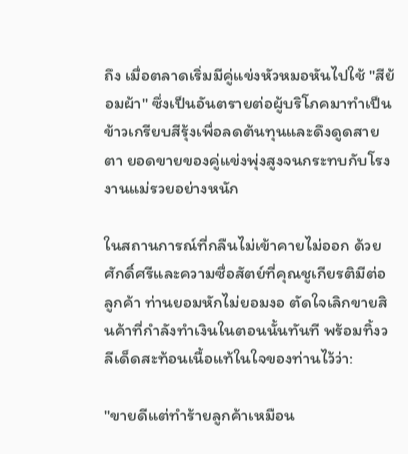ถึง เมื่อตลาดเริ่มมีคู่แข่งหัวหมอหันไปใช้ "สีย้อมผ้า" ซึ่งเป็นอันตรายต่อผู้บริโภคมาทำเป็นข้าวเกรียบสีรุ้งเพื่อลดต้นทุนและดึงดูดสายตา ยอดขายของคู่แข่งพุ่งสูงจนกระทบกับโรงงานแม่รวยอย่างหนัก

ในสถานการณ์ที่กลืนไม่เข้าคายไม่ออก ด้วยศักดิ์ศรีและความซื่อสัตย์ที่คุณชูเกียรติมีต่อลูกค้า ท่านยอมหักไม่ยอมงอ ตัดใจเลิกขายสินค้าที่กำลังทำเงินในตอนนั้นทันที พร้อมทิ้งวลีเด็ดสะท้อนเนื้อแท้ในใจของท่านไว้ว่า:

"ขายดีแต่ทำร้ายลูกค้าเหมือน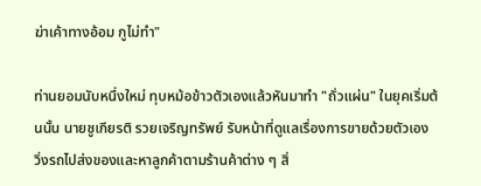ฆ่าเค้าทางอ้อม กูไม่ทำ"

ท่านยอมนับหนึ่งใหม่ ทุบหม้อข้าวตัวเองแล้วหันมาทำ "ถั่วแผ่น" ในยุคเริ่มต้นนั้น นายชูเกียรติ รวยเจริญทรัพย์ รับหน้าที่ดูแลเรื่องการขายด้วยตัวเอง วิ่งรถไปส่งของและหาลูกค้าตามร้านค้าต่าง ๆ สิ่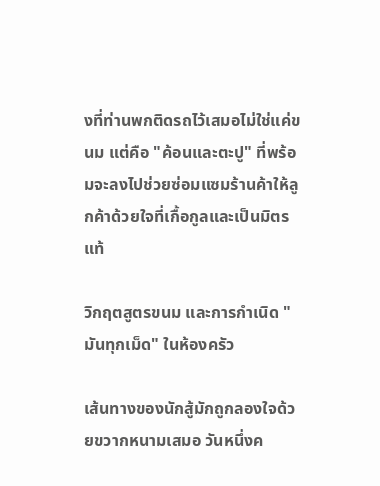งที่ท่านพกติดรถไว้เสมอไม่ใช่แค่ขนม แต่คือ "ค้อนและตะปู" ที่พร้อมจะลงไปช่วยซ่อมแซมร้านค้าให้ลูกค้าด้วยใจที่เกื้อกูลและเป็นมิตรแท้

วิกฤตสูตรขนม และการกำเนิด "มันทุกเม็ด" ในห้องครัว

เส้นทางของนักสู้มักถูกลองใจด้วยขวากหนามเสมอ วันหนึ่งค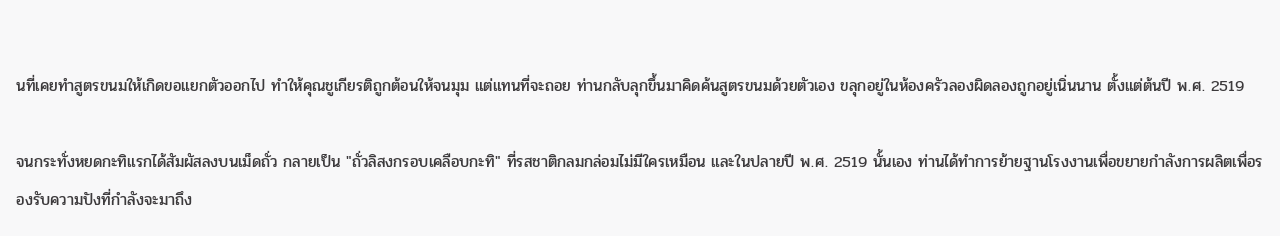นที่เคยทำสูตรขนมให้เกิดขอแยกตัวออกไป ทำให้คุณชูเกียรติถูกต้อนให้จนมุม แต่แทนที่จะถอย ท่านกลับลุกขึ้นมาคิดค้นสูตรขนมด้วยตัวเอง ขลุกอยู่ในห้องครัวลองผิดลองถูกอยู่เนิ่นนาน ตั้งแต่ต้นปี พ.ศ. 2519

จนกระทั่งหยดกะทิแรกได้สัมผัสลงบนเม็ดถั่ว กลายเป็น "ถั่วลิสงกรอบเคลือบกะทิ" ที่รสชาติกลมกล่อมไม่มีใครเหมือน และในปลายปี พ.ศ. 2519 นั้นเอง ท่านได้ทำการย้ายฐานโรงงานเพื่อขยายกำลังการผลิตเพื่อรองรับความปังที่กำลังจะมาถึง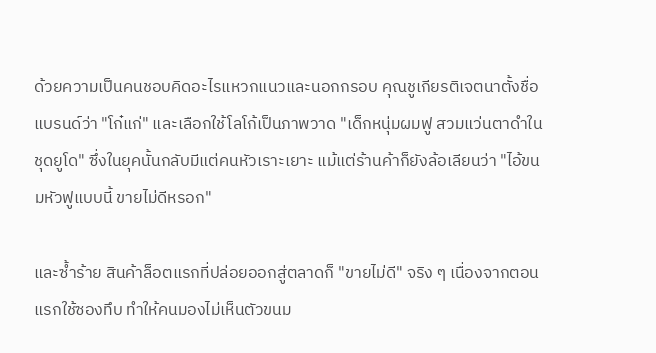ด้วยความเป็นคนชอบคิดอะไรแหวกแนวและนอกกรอบ คุณชูเกียรติเจตนาตั้งชื่อแบรนด์ว่า "โก๋แก่" และเลือกใช้โลโก้เป็นภาพวาด "เด็กหนุ่มผมฟู สวมแว่นตาดำในชุดยูโด" ซึ่งในยุคนั้นกลับมีแต่คนหัวเราะเยาะ แม้แต่ร้านค้าก็ยังล้อเลียนว่า "ไอ้ขนมหัวฟูแบบนี้ ขายไม่ดีหรอก"

และซ้ำร้าย สินค้าล็อตแรกที่ปล่อยออกสู่ตลาดก็ "ขายไม่ดี" จริง ๆ เนื่องจากตอนแรกใช้ซองทึบ ทำให้คนมองไม่เห็นตัวขนม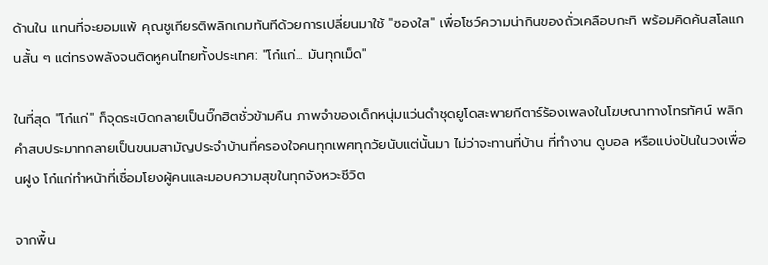ด้านใน แทนที่จะยอมแพ้ คุณชูเกียรติพลิกเกมทันทีด้วยการเปลี่ยนมาใช้ "ซองใส" เพื่อโชว์ความน่ากินของถั่วเคลือบกะทิ พร้อมคิดค้นสโลแกนสั้น ๆ แต่ทรงพลังจนติดหูคนไทยทั้งประเทศ: "โก๋แก่... มันทุกเม็ด"

ในที่สุด "โก๋แก่" ก็จุดระเบิดกลายเป็นบิ๊กฮิตชั่วข้ามคืน ภาพจำของเด็กหนุ่มแว่นดำชุดยูโดสะพายกีตาร์ร้องเพลงในโฆษณาทางโทรทัศน์ พลิกคำสบประมาทกลายเป็นขนมสามัญประจำบ้านที่ครองใจคนทุกเพศทุกวัยนับแต่นั้นมา ไม่ว่าจะทานที่บ้าน ที่ทำงาน ดูบอล หรือแบ่งปันในวงเพื่อนฝูง โก๋แก่ทำหน้าที่เชื่อมโยงผู้คนและมอบความสุขในทุกจังหวะชีวิต

จากพื้น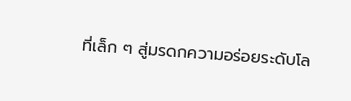ที่เล็ก ๆ สู่มรดกความอร่อยระดับโล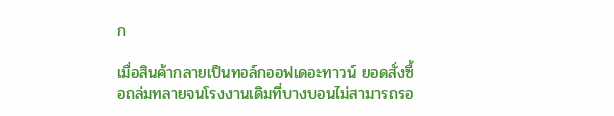ก

เมื่อสินค้ากลายเป็นทอล์กออฟเดอะทาวน์ ยอดสั่งซื้อถล่มทลายจนโรงงานเดิมที่บางบอนไม่สามารถรอ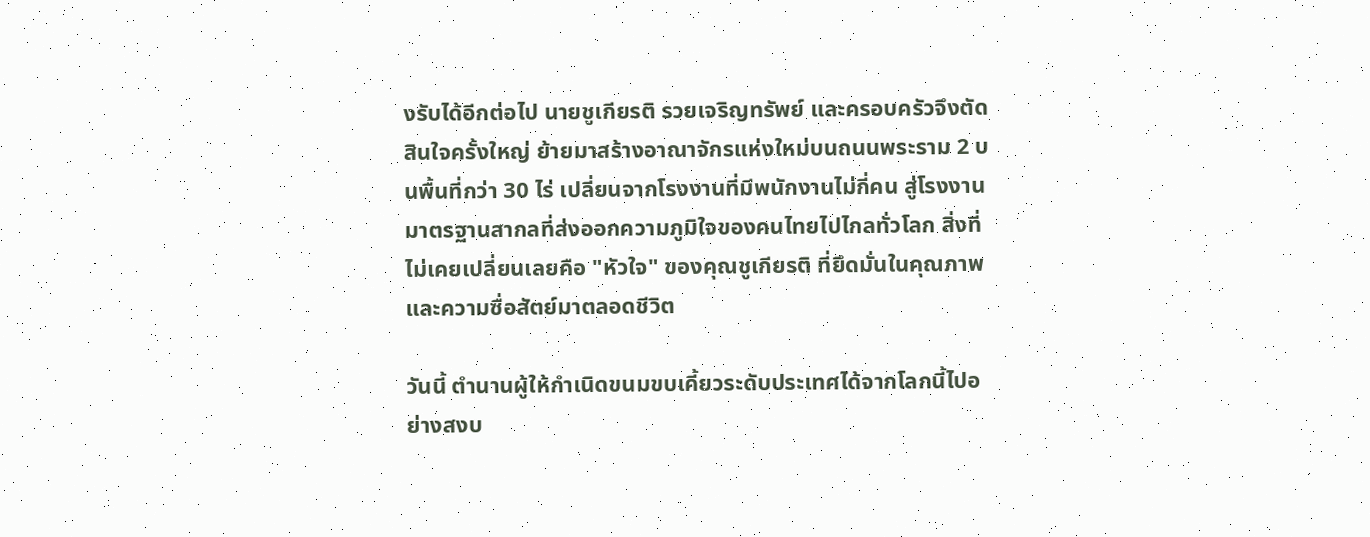งรับได้อีกต่อไป นายชูเกียรติ รวยเจริญทรัพย์ และครอบครัวจึงตัดสินใจครั้งใหญ่ ย้ายมาสร้างอาณาจักรแห่งใหม่บนถนนพระราม 2 บนพื้นที่กว่า 30 ไร่ เปลี่ยนจากโรงงานที่มีพนักงานไม่กี่คน สู่โรงงานมาตรฐานสากลที่ส่งออกความภูมิใจของคนไทยไปไกลทั่วโลก สิ่งที่ไม่เคยเปลี่ยนเลยคือ "หัวใจ" ของคุณชูเกียรติ ที่ยึดมั่นในคุณภาพและความซื่อสัตย์มาตลอดชีวิต

วันนี้ ตำนานผู้ให้กำเนิดขนมขบเคี้ยวระดับประเทศได้จากโลกนี้ไปอย่างสงบ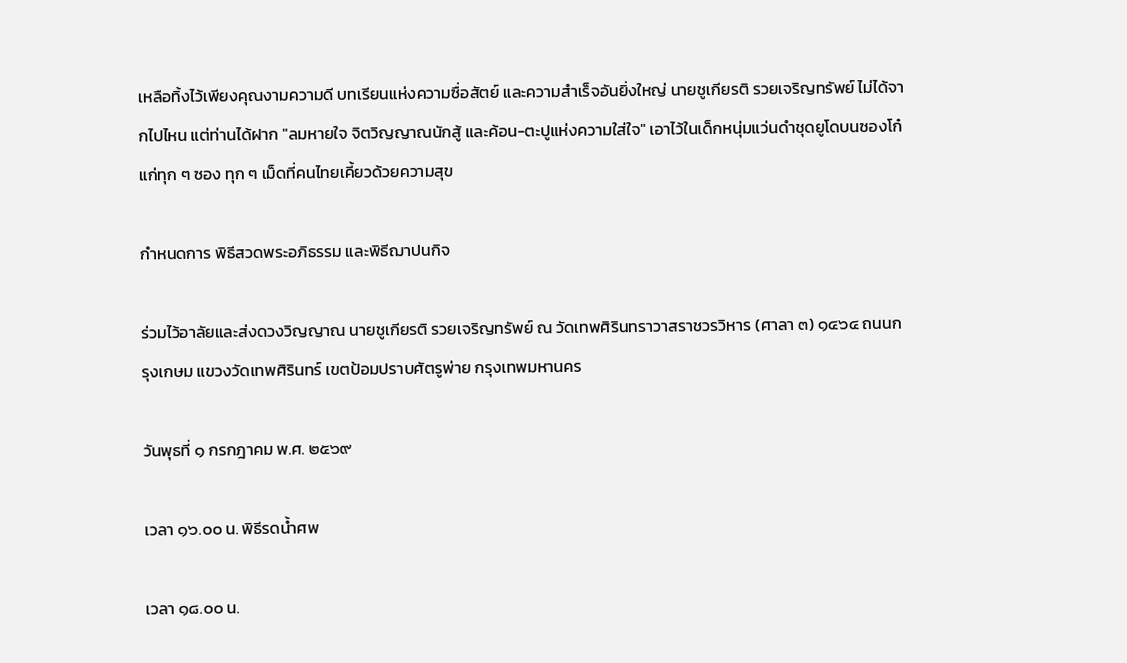เหลือทิ้งไว้เพียงคุณงามความดี บทเรียนแห่งความซื่อสัตย์ และความสำเร็จอันยิ่งใหญ่ นายชูเกียรติ รวยเจริญทรัพย์ ไม่ได้จากไปไหน แต่ท่านได้ฝาก "ลมหายใจ จิตวิญญาณนักสู้ และค้อน-ตะปูแห่งความใส่ใจ" เอาไว้ในเด็กหนุ่มแว่นดำชุดยูโดบนซองโก๋แก่ทุก ๆ ซอง ทุก ๆ เม็ดที่คนไทยเคี้ยวด้วยความสุข

กำหนดการ พิธีสวดพระอภิธรรม และพิธีฌาปนกิจ

ร่วมไว้อาลัยและส่งดวงวิญญาณ นายชูเกียรติ รวยเจริญทรัพย์ ณ วัดเทพศิรินทราวาสราชวรวิหาร (ศาลา ๓) ๑๔๖๔ ถนนกรุงเกษม แขวงวัดเทพศิรินทร์ เขตป้อมปราบศัตรูพ่าย กรุงเทพมหานคร

วันพุธที่ ๑ กรกฎาคม พ.ศ. ๒๕๖๙

เวลา ๑๖.๐๐ น. พิธีรดน้ำศพ

เวลา ๑๘.๐๐ น.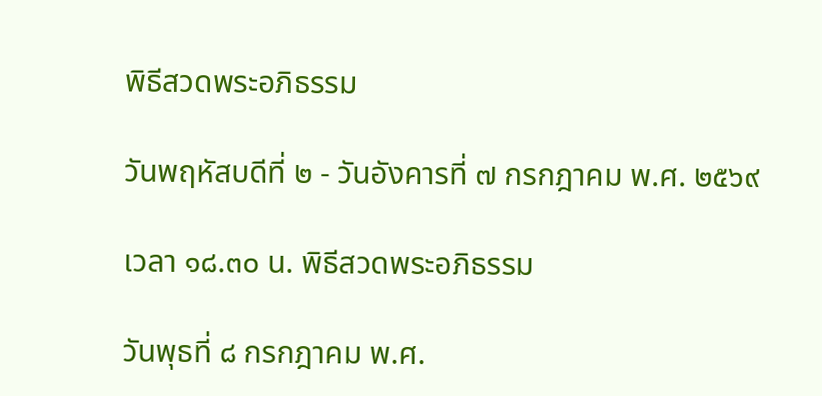พิธีสวดพระอภิธรรม

วันพฤหัสบดีที่ ๒ - วันอังคารที่ ๗ กรกฎาคม พ.ศ. ๒๕๖๙

เวลา ๑๘.๓๐ น. พิธีสวดพระอภิธรรม

วันพุธที่ ๘ กรกฎาคม พ.ศ.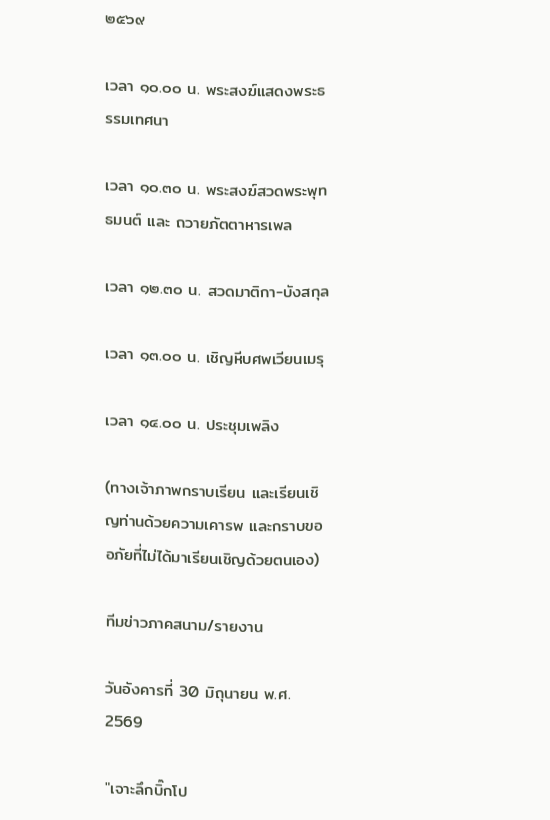๒๕๖๙

เวลา ๑๐.๐๐ น. พระสงฆ์แสดงพระธรรมเทศนา

เวลา ๑๐.๓๐ น. พระสงฆ์สวดพระพุทธมนต์ และ ถวายภัตตาหารเพล

เวลา ๑๒.๓๐ น. สวดมาติกา-บังสกุล

เวลา ๑๓.๐๐ น. เชิญหีบศพเวียนเมรุ

เวลา ๑๔.๐๐ น. ประชุมเพลิง

(ทางเจ้าภาพกราบเรียน และเรียนเชิญท่านด้วยความเคารพ และกราบขออภัยที่ไม่ได้มาเรียนเชิญด้วยตนเอง)

ทีมข่าวภาคสนาม/รายงาน

วันอังคารที่ 30 มิถุนายน พ.ศ. 2569

"เจาะลึกบิ๊กโป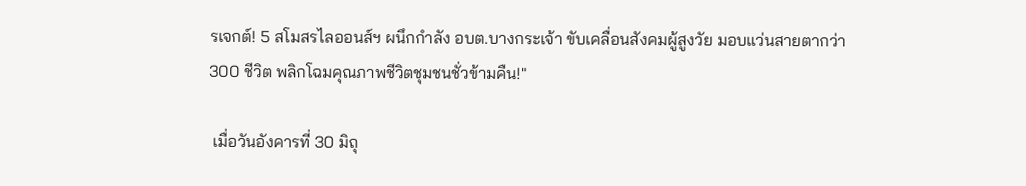รเจกต์! 5 สโมสรไลออนส์ฯ ผนึกกำลัง อบต.บางกระเจ้า ขับเคลื่อนสังคมผู้สูงวัย มอบแว่นสายตากว่า 300 ชีวิต พลิกโฉมคุณภาพชีวิตชุมชนชั่วข้ามคืน!"

 เมื่อวันอังคารที่ 30 มิถุ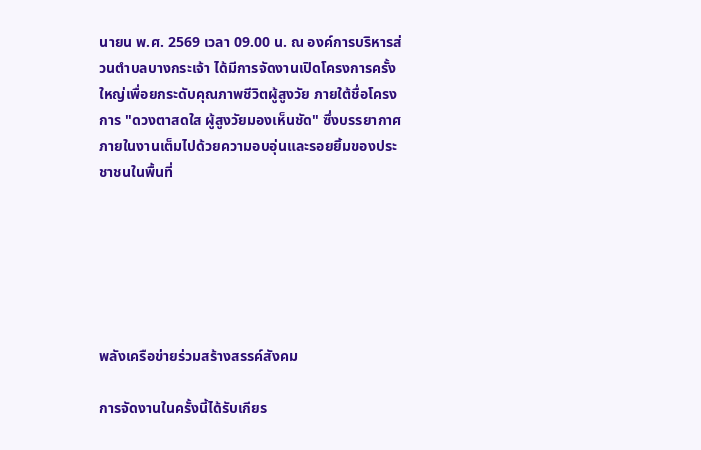นายน พ.ศ. 2569 เวลา 09.00 น. ณ องค์การบริหารส่วนตำบลบางกระเจ้า ได้มีการจัดงานเปิดโครงการครั้งใหญ่เพื่อยกระดับคุณภาพชีวิตผู้สูงวัย ภายใต้ชื่อโครงการ "ดวงตาสดใส ผู้สูงวัยมองเห็นชัด" ซึ่งบรรยากาศภายในงานเต็มไปด้วยความอบอุ่นและรอยยิ้มของประชาชนในพื้นที่






พลังเครือข่ายร่วมสร้างสรรค์สังคม

การจัดงานในครั้งนี้ได้รับเกียร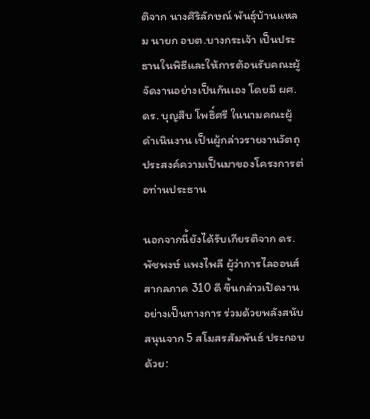ติจาก นางศิริลักษณ์ พันธุ์บ้านแหลม นายก อบต.บางกระเจ้า เป็นประธานในพิธีและให้การต้อนรับคณะผู้จัดงานอย่างเป็นกันเอง โดยมี ผศ.ดร. บุญสืบ โพธิ์ศรี ในนามคณะผู้ดำเนินงาน เป็นผู้กล่าวรายงานวัตถุประสงค์ความเป็นมาของโครงการต่อท่านประธาน

นอกจากนี้ยังได้รับเกียรติจาก ดร.พัชพงษ์ แพงไพลี ผู้ว่าการไลออนส์สากลภาค 310 ดี ขึ้นกล่าวเปิดงานอย่างเป็นทางการ ร่วมด้วยพลังสนับสนุนจาก 5 สโมสรสัมพันธ์ ประกอบด้วย: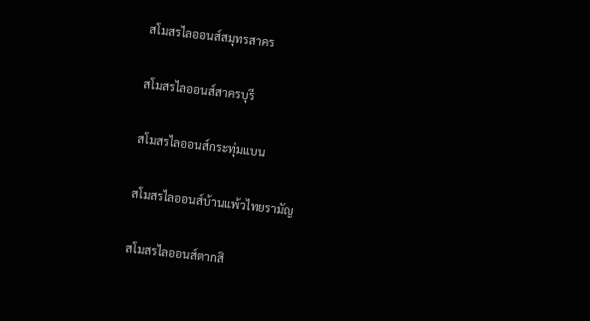สโมสรไลออนส์สมุทรสาคร

สโมสรไลออนส์สาครบุรี

สโมสรไลออนส์กระทุ่มแบน

สโมสรไลออนส์บ้านแพ้วไทยรามัญ

สโมสรไลออนส์ตากสิ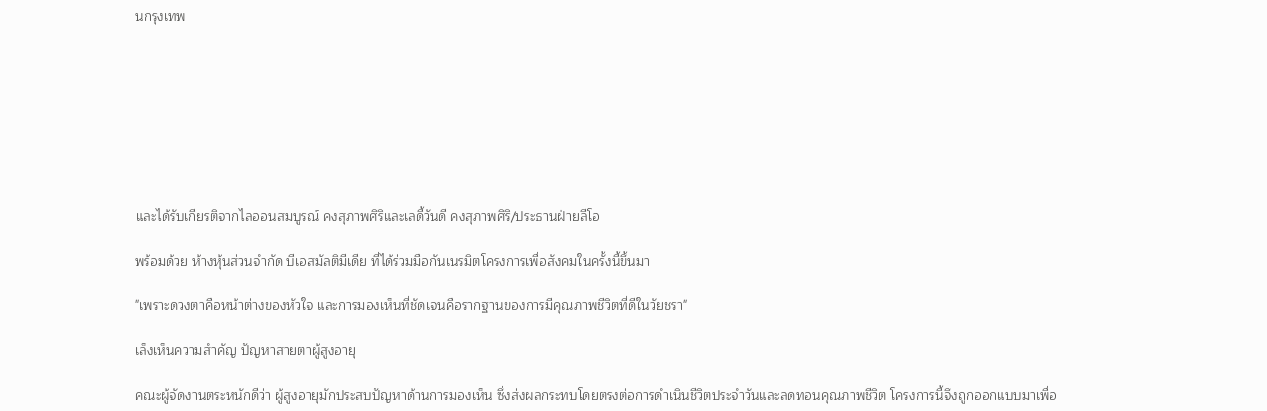นกรุงเทพ








และได้รับเกียรติจากไลออนสมบูรณ์ คงสุภาพศิริและเลดี้วันดี คงสุภาพศิริ/ประธานฝ่ายลีโอ

พร้อมด้วย ห้างหุ้นส่วนจำกัด บีเอสมัลติมีเดีย ที่ได้ร่วมมือกันเนรมิตโครงการเพื่อสังคมในครั้งนี้ขึ้นมา

"เพราะดวงตาคือหน้าต่างของหัวใจ และการมองเห็นที่ชัดเจนคือรากฐานของการมีคุณภาพชีวิตที่ดีในวัยชรา"

เล็งเห็นความสำคัญ ปัญหาสายตาผู้สูงอายุ

คณะผู้จัดงานตระหนักดีว่า ผู้สูงอายุมักประสบปัญหาด้านการมองเห็น ซึ่งส่งผลกระทบโดยตรงต่อการดำเนินชีวิตประจำวันและลดทอนคุณภาพชีวิต โครงการนี้จึงถูกออกแบบมาเพื่อ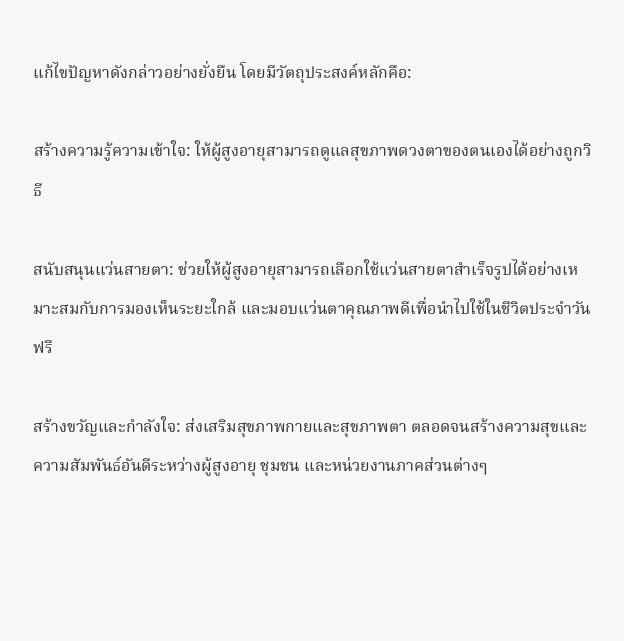แก้ไขปัญหาดังกล่าวอย่างยั่งยืน โดยมีวัตถุประสงค์หลักคือ:

สร้างความรู้ความเข้าใจ: ให้ผู้สูงอายุสามารถดูแลสุขภาพดวงตาของตนเองได้อย่างถูกวิธี

สนับสนุนแว่นสายตา: ช่วยให้ผู้สูงอายุสามารถเลือกใช้แว่นสายตาสำเร็จรูปได้อย่างเหมาะสมกับการมองเห็นระยะใกล้ และมอบแว่นตาคุณภาพดีเพื่อนำไปใช้ในชีวิตประจำวันฟรี

สร้างขวัญและกำลังใจ: ส่งเสริมสุขภาพกายและสุขภาพตา ตลอดจนสร้างความสุขและความสัมพันธ์อันดีระหว่างผู้สูงอายุ ชุมชน และหน่วยงานภาคส่วนต่างๆ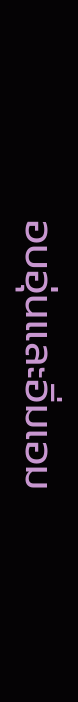อบอุ่นและอิ่มเอม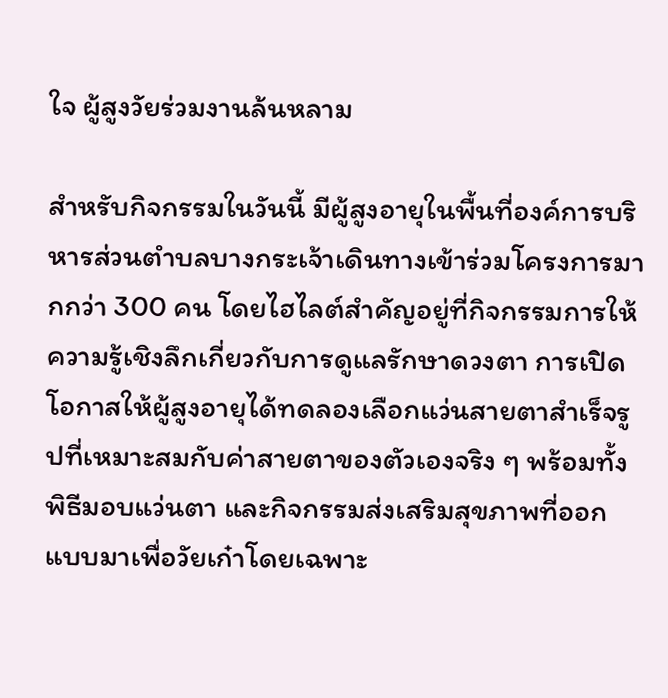ใจ ผู้สูงวัยร่วมงานล้นหลาม

สำหรับกิจกรรมในวันนี้ มีผู้สูงอายุในพื้นที่องค์การบริหารส่วนตำบลบางกระเจ้าเดินทางเข้าร่วมโครงการมากกว่า 300 คน โดยไฮไลต์สำคัญอยู่ที่กิจกรรมการให้ความรู้เชิงลึกเกี่ยวกับการดูแลรักษาดวงตา การเปิดโอกาสให้ผู้สูงอายุได้ทดลองเลือกแว่นสายตาสำเร็จรูปที่เหมาะสมกับค่าสายตาของตัวเองจริง ๆ พร้อมทั้งพิธีมอบแว่นตา และกิจกรรมส่งเสริมสุขภาพที่ออกแบบมาเพื่อวัยเก๋าโดยเฉพาะ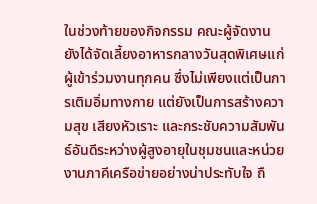ในช่วงท้ายของกิจกรรม คณะผู้จัดงานยังได้จัดเลี้ยงอาหารกลางวันสุดพิเศษแก่ผู้เข้าร่วมงานทุกคน ซึ่งไม่เพียงแต่เป็นการเติมอิ่มทางกาย แต่ยังเป็นการสร้างความสุข เสียงหัวเราะ และกระชับความสัมพันธ์อันดีระหว่างผู้สูงอายุในชุมชนและหน่วยงานภาคีเครือข่ายอย่างน่าประทับใจ ถื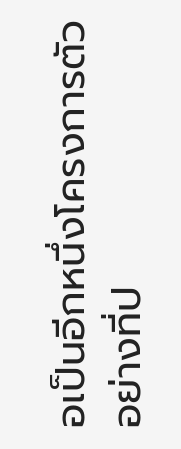อเป็นอีกหนึ่งโครงการตัวอย่างที่ป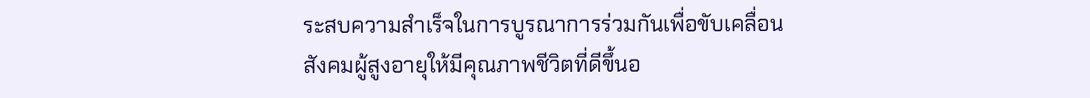ระสบความสำเร็จในการบูรณาการร่วมกันเพื่อขับเคลื่อนสังคมผู้สูงอายุให้มีคุณภาพชีวิตที่ดีขึ้นอ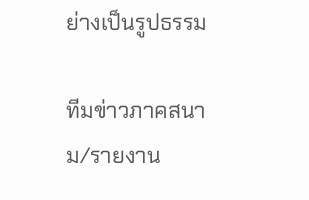ย่างเป็นรูปธรรม

ทีมข่าวภาคสนาม/รายงาน